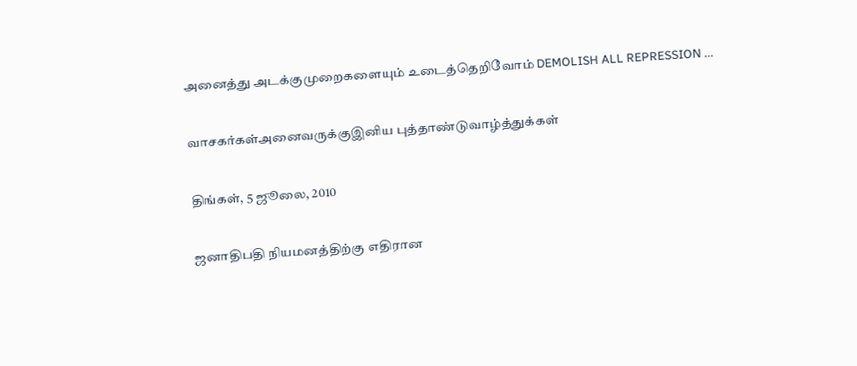அனைத்து அடக்குமுறைகளையும் உடைத்தெறிவோம் DEMOLISH ALL REPRESSION ...

வாசகர்கள்அனைவருக்குஇனிய புத்தாண்டுவாழ்த்துக்கள்

திங்கள், 5 ஜூலை, 2010

ஜனாதிபதி நியமனத்திற்கு எதிரான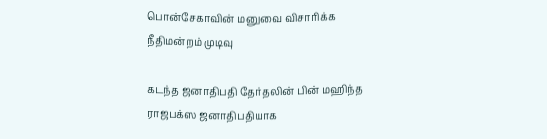பொன்சேகாவின் மனுவை விசாரிக்க நீதிமன்றம் முடிவு

கடந்த ஜனாதிபதி தேர்தலின் பின் மஹிந்த ராஜபக்ஸ ஜனாதிபதியாக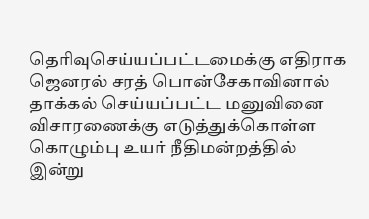தெரிவுசெய்யப்பட்டமைக்கு எதிராக ஜெனரல் சரத் பொன்சேகாவினால் தாக்கல் செய்யப்பட்ட மனுவினை விசாரணைக்கு எடுத்துக்கொள்ள கொழும்பு உயர் நீதிமன்றத்தில் இன்று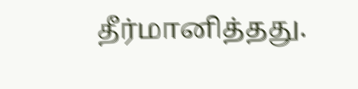தீர்மானித்தது.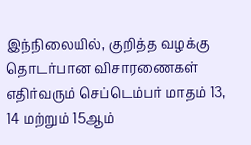இந்நிலையில், குறித்த வழக்கு தொடர்பான விசாரணைகள் எதிர்வரும் செப்டெம்பர் மாதம் 13, 14 மற்றும் 15ஆம்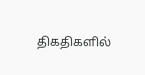திகதிகளில்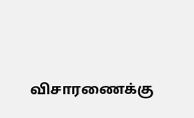விசாரணைக்கு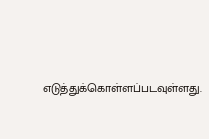எடுத்துக்கொள்ளப்படவுள்ளது.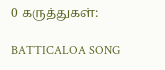0 கருத்துகள்:

BATTICALOA SONG